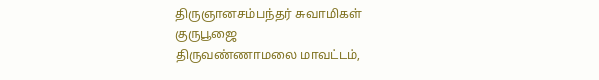திருஞானசம்பந்தர் சுவாமிகள் குருபூஜை
திருவண்ணாமலை மாவட்டம்,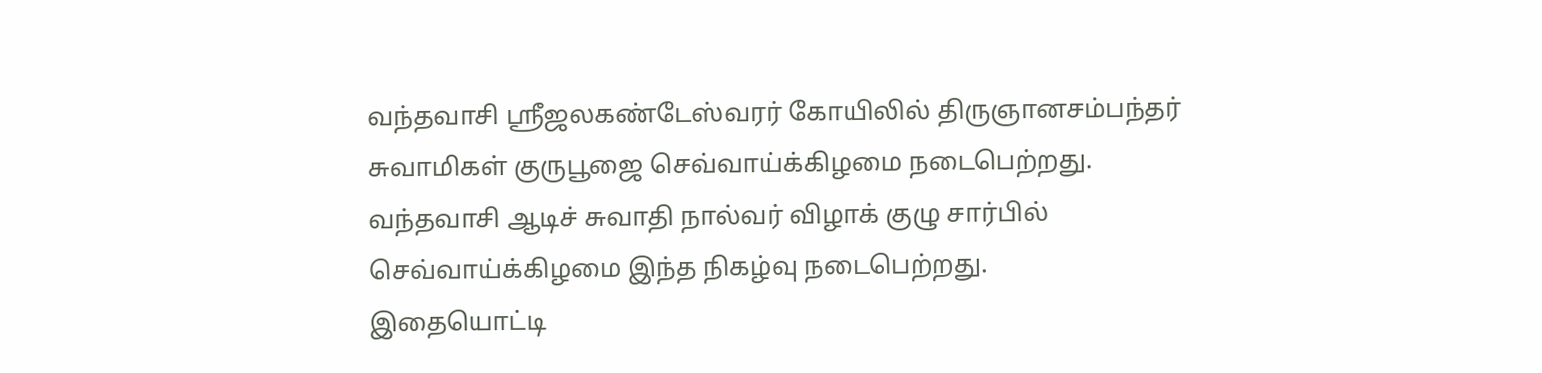வந்தவாசி ஸ்ரீஜலகண்டேஸ்வரர் கோயிலில் திருஞானசம்பந்தர் சுவாமிகள் குருபூஜை செவ்வாய்க்கிழமை நடைபெற்றது.
வந்தவாசி ஆடிச் சுவாதி நால்வர் விழாக் குழு சார்பில் செவ்வாய்க்கிழமை இந்த நிகழ்வு நடைபெற்றது.
இதையொட்டி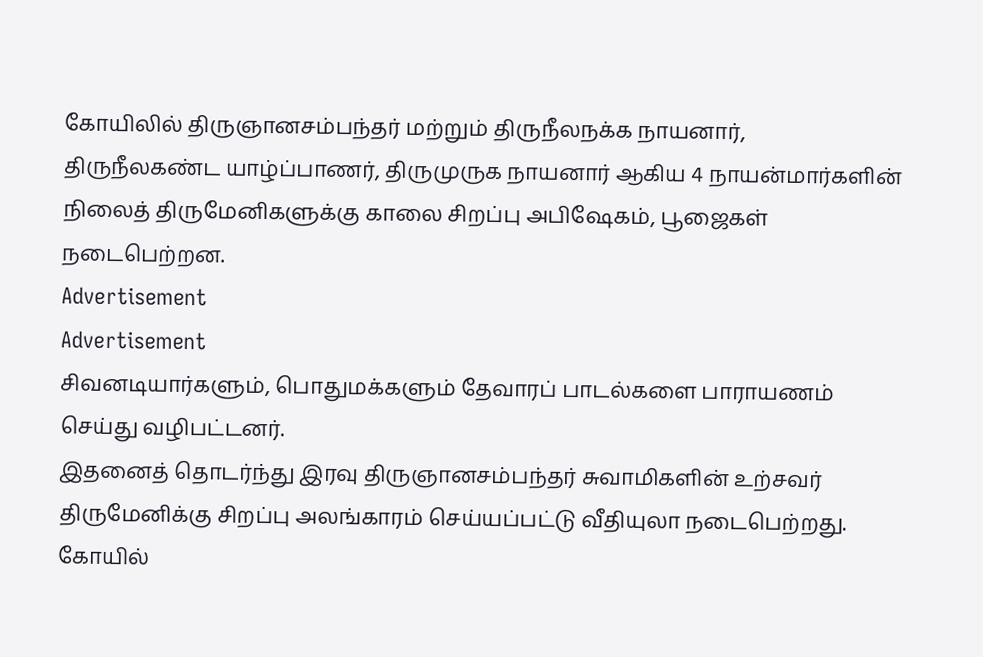கோயிலில் திருஞானசம்பந்தர் மற்றும் திருநீலநக்க நாயனார், திருநீலகண்ட யாழ்ப்பாணர், திருமுருக நாயனார் ஆகிய 4 நாயன்மார்களின் நிலைத் திருமேனிகளுக்கு காலை சிறப்பு அபிஷேகம், பூஜைகள் நடைபெற்றன.
Advertisement
Advertisement
சிவனடியார்களும், பொதுமக்களும் தேவாரப் பாடல்களை பாராயணம் செய்து வழிபட்டனர்.
இதனைத் தொடர்ந்து இரவு திருஞானசம்பந்தர் சுவாமிகளின் உற்சவர் திருமேனிக்கு சிறப்பு அலங்காரம் செய்யப்பட்டு வீதியுலா நடைபெற்றது.
கோயில்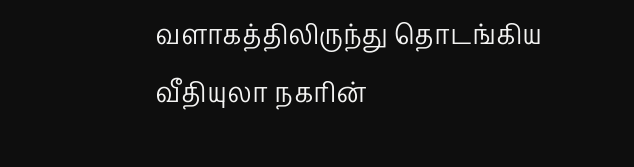வளாகத்திலிருந்து தொடங்கிய வீதியுலா நகரின்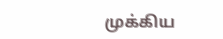முக்கிய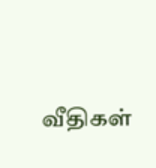வீதிகள்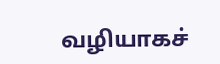வழியாகச்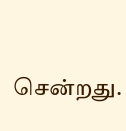சென்றது.